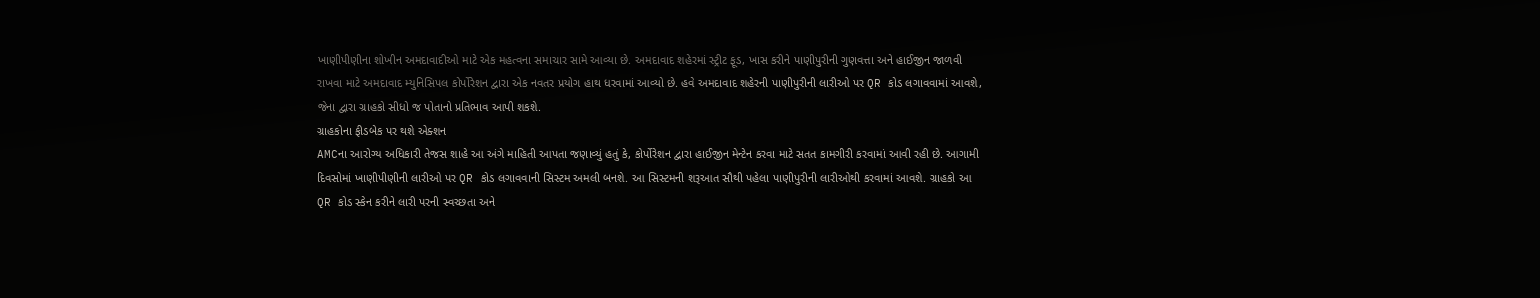ખાણીપીણીના શોખીન અમદાવાદીઓ માટે એક મહત્વના સમાચાર સામે આવ્યા છે. અમદાવાદ શહેરમાં સ્ટ્રીટ ફૂડ, ખાસ કરીને પાણીપુરીની ગુણવત્તા અને હાઈજીન જાળવી રાખવા માટે અમદાવાદ મ્યુનિસિપલ કોર્પોરેશન દ્વારા એક નવતર પ્રયોગ હાથ ધરવામાં આવ્યો છે. હવે અમદાવાદ શહેરની પાણીપુરીની લારીઓ પર QR કોડ લગાવવામાં આવશે, જેના દ્વારા ગ્રાહકો સીધો જ પોતાનો પ્રતિભાવ આપી શકશે.
ગ્રાહકોના ફીડબેક પર થશે એક્શન
AMCના આરોગ્ય અધિકારી તેજસ શાહે આ અંગે માહિતી આપતા જણાવ્યું હતું કે, કોર્પોરેશન દ્વારા હાઈજીન મેન્ટેન કરવા માટે સતત કામગીરી કરવામાં આવી રહી છે. આગામી દિવસોમાં ખાણીપીણીની લારીઓ પર QR કોડ લગાવવાની સિસ્ટમ અમલી બનશે. આ સિસ્ટમની શરૂઆત સૌથી પહેલા પાણીપુરીની લારીઓથી કરવામાં આવશે. ગ્રાહકો આ QR કોડ સ્કેન કરીને લારી પરની સ્વચ્છતા અને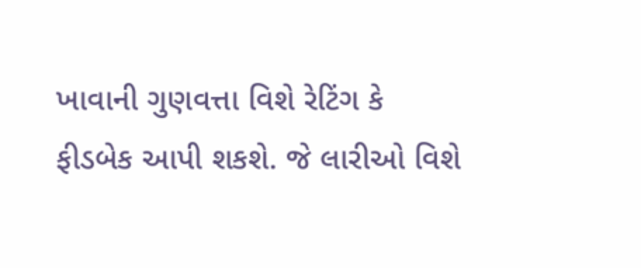ખાવાની ગુણવત્તા વિશે રેટિંગ કે ફીડબેક આપી શકશે. જે લારીઓ વિશે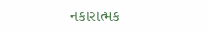નકારાત્મક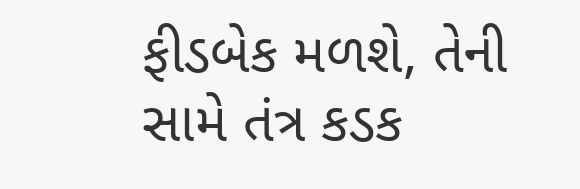ફીડબેક મળશે, તેની સામે તંત્ર કડક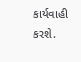કાર્યવાહી કરશે.